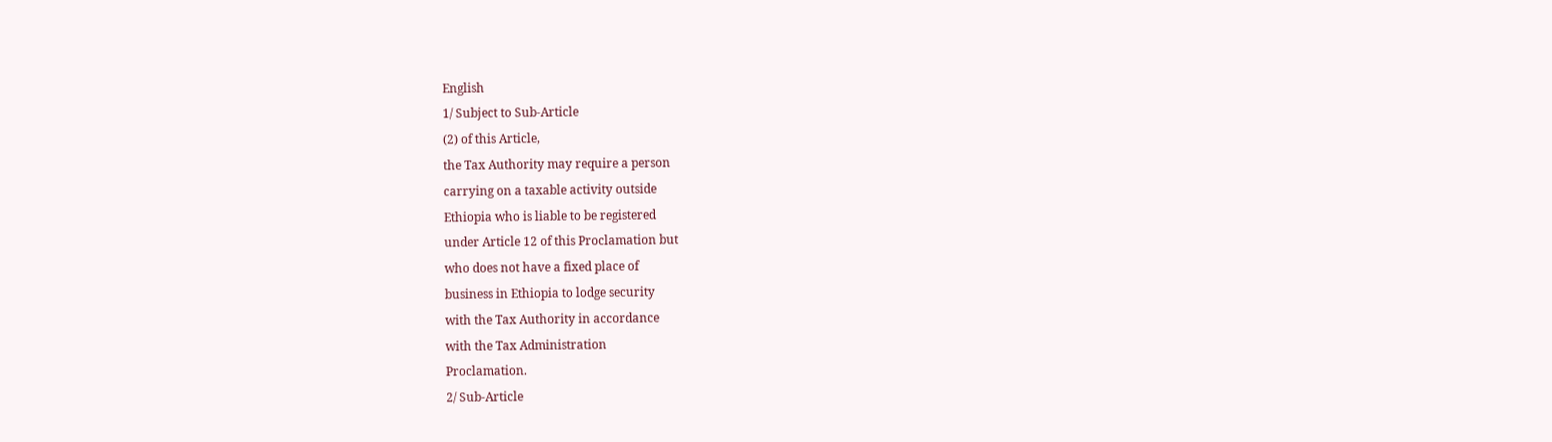English
1/ Subject to Sub-Article
(2) of this Article,
the Tax Authority may require a person
carrying on a taxable activity outside
Ethiopia who is liable to be registered
under Article 12 of this Proclamation but
who does not have a fixed place of
business in Ethiopia to lodge security
with the Tax Authority in accordance
with the Tax Administration
Proclamation.
2/ Sub-Article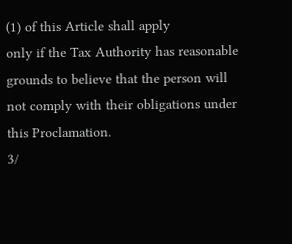(1) of this Article shall apply
only if the Tax Authority has reasonable
grounds to believe that the person will
not comply with their obligations under
this Proclamation.
3/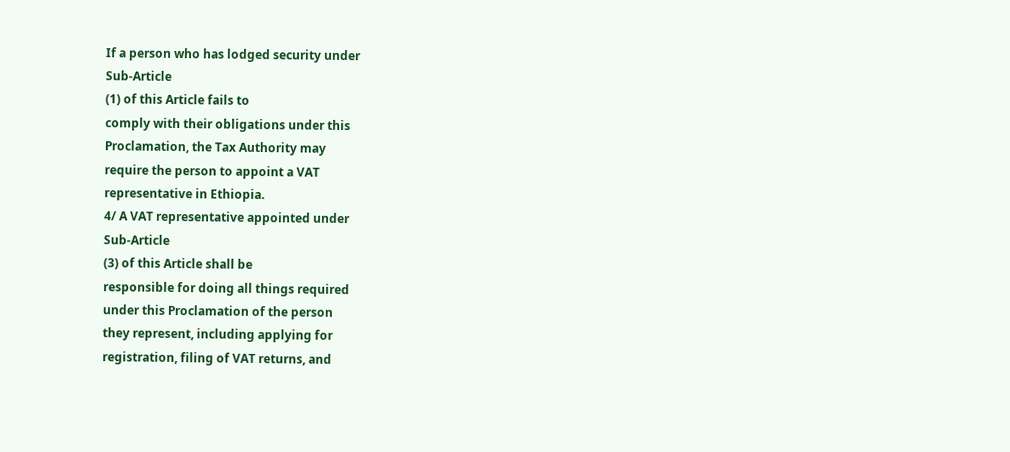If a person who has lodged security under
Sub-Article
(1) of this Article fails to
comply with their obligations under this
Proclamation, the Tax Authority may
require the person to appoint a VAT
representative in Ethiopia.
4/ A VAT representative appointed under
Sub-Article
(3) of this Article shall be
responsible for doing all things required
under this Proclamation of the person
they represent, including applying for
registration, filing of VAT returns, and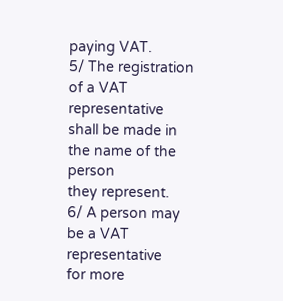paying VAT.
5/ The registration of a VAT representative
shall be made in the name of the person
they represent.
6/ A person may be a VAT representative
for more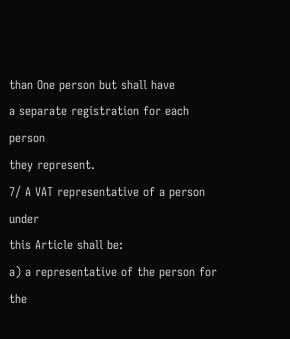than One person but shall have
a separate registration for each person
they represent.
7/ A VAT representative of a person under
this Article shall be:
a) a representative of the person for the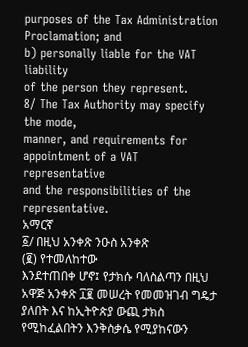purposes of the Tax Administration
Proclamation; and
b) personally liable for the VAT liability
of the person they represent.
8/ The Tax Authority may specify the mode,
manner, and requirements for
appointment of a VAT representative
and the responsibilities of the
representative.
አማርኛ
፩/ በዚህ አንቀጽ ንዑስ አንቀጽ
(፪) የተመለከተው
እንደተጠበቀ ሆኖ፤ የታክሱ ባለስልጣን በዚህ
አዋጅ አንቀጽ ፲፪ መሠረት የመመዝገብ ግዴታ
ያለበት እና ከኢትዮጵያ ውጪ ታክስ
የሚከፈልበትን እንቅስቃሴ የሚያከናውን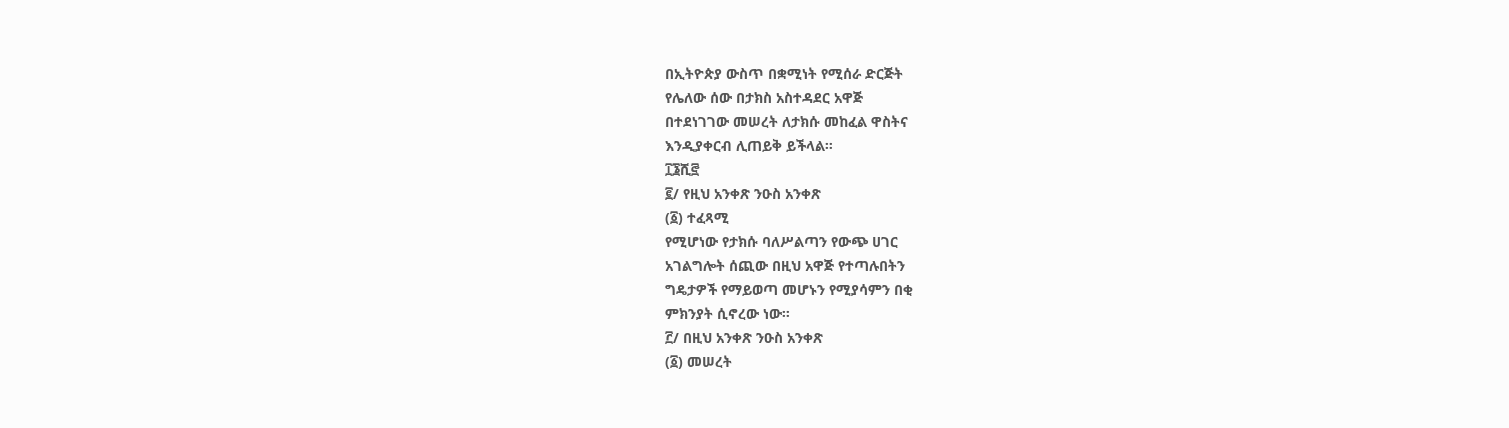በኢትዮጵያ ውስጥ በቋሚነት የሚሰራ ድርጅት
የሌለው ሰው በታክስ አስተዳደር አዋጅ
በተደነገገው መሠረት ለታክሱ መከፈል ዋስትና
እንዲያቀርብ ሊጠይቅ ይችላል።
፲፮ሺ፸
፪/ የዚህ አንቀጽ ንዑስ አንቀጽ
(፩) ተፈጻሚ
የሚሆነው የታክሱ ባለሥልጣን የውጭ ሀገር
አገልግሎት ሰጪው በዚህ አዋጅ የተጣሉበትን
ግዴታዎች የማይወጣ መሆኑን የሚያሳምን በቂ
ምክንያት ሲኖረው ነው።
፫/ በዚህ አንቀጽ ንዑስ አንቀጽ
(፩) መሠረት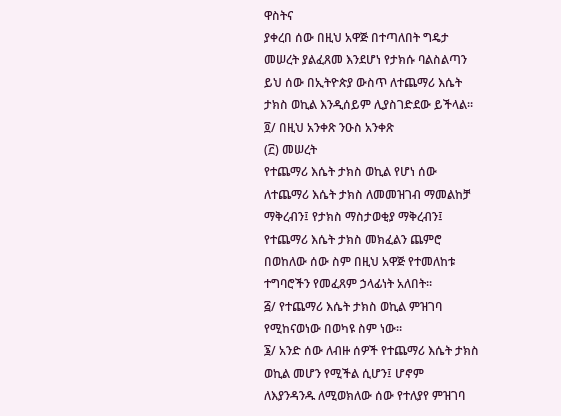ዋስትና
ያቀረበ ሰው በዚህ አዋጅ በተጣለበት ግዴታ
መሠረት ያልፈጸመ እንደሆነ የታክሱ ባልስልጣን
ይህ ሰው በኢትዮጵያ ውስጥ ለተጨማሪ እሴት
ታክስ ወኪል እንዲሰይም ሊያስገድደው ይችላል።
፬/ በዚህ አንቀጽ ንዑስ አንቀጽ
(፫) መሠረት
የተጨማሪ እሴት ታክስ ወኪል የሆነ ሰው
ለተጨማሪ እሴት ታክስ ለመመዝገብ ማመልከቻ
ማቅረብን፤ የታክስ ማስታወቂያ ማቅረብን፤
የተጨማሪ እሴት ታክስ መክፈልን ጨምሮ
በወከለው ሰው ስም በዚህ አዋጅ የተመለከቱ
ተግባሮችን የመፈጸም ኃላፊነት አለበት።
፭/ የተጨማሪ እሴት ታክስ ወኪል ምዝገባ
የሚከናወነው በወካዩ ስም ነው።
፮/ አንድ ሰው ለብዙ ሰዎች የተጨማሪ እሴት ታክስ
ወኪል መሆን የሚችል ሲሆን፤ ሆኖም
ለእያንዳንዱ ለሚወክለው ሰው የተለያየ ምዝገባ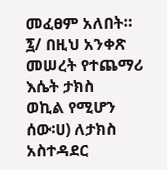መፈፀም አለበት።
፯/ በዚህ አንቀጽ መሠረት የተጨማሪ እሴት ታክስ
ወኪል የሚሆን ሰው፡ሀ) ለታክስ አስተዳደር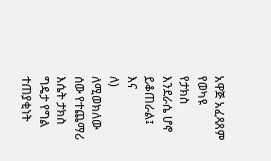አዋጅ አፈጻጸም የወካዩ
የታክስ እንደራሴ ሆኖ ይቆጠራል፤ እና
ለ) ለሚወክለው ሰው የተጨማሪ እሴት ታክስ
ግዴታ የግል ተጠያቂነት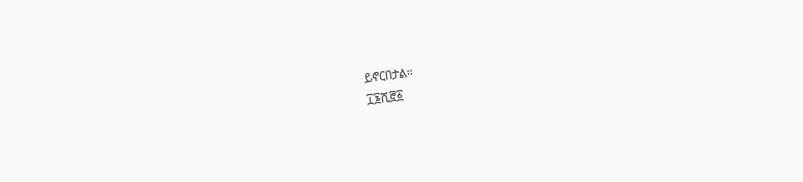ይኖርበታል።
፲፮ሺ፸፩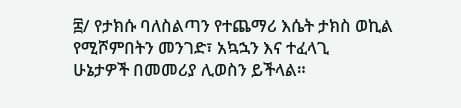፰/ የታክሱ ባለስልጣን የተጨማሪ እሴት ታክስ ወኪል
የሚሾምበትን መንገድ፣ አኳኋን እና ተፈላጊ
ሁኔታዎች በመመሪያ ሊወስን ይችላል።